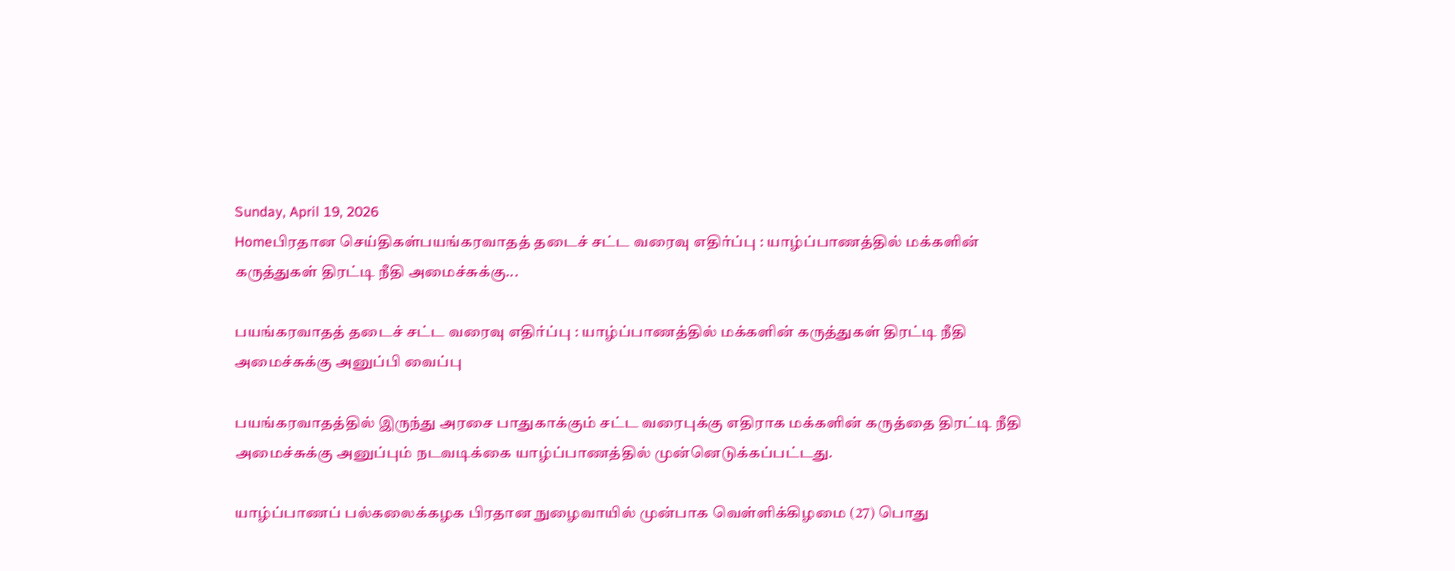Sunday, April 19, 2026
Homeபிரதான செய்திகள்பயங்கரவாதத் தடைச் சட்ட வரைவு எதிர்ப்பு : யாழ்ப்பாணத்தில் மக்களின் கருத்துகள் திரட்டி நீதி அமைச்சுக்கு...

பயங்கரவாதத் தடைச் சட்ட வரைவு எதிர்ப்பு : யாழ்ப்பாணத்தில் மக்களின் கருத்துகள் திரட்டி நீதி அமைச்சுக்கு அனுப்பி வைப்பு

பயங்கரவாதத்தில் இருந்து அரசை பாதுகாக்கும் சட்ட வரைபுக்கு எதிராக மக்களின் கருத்தை திரட்டி நீதி அமைச்சுக்கு அனுப்பும் நடவடிக்கை யாழ்ப்பாணத்தில் முன்னெடுக்கப்பட்டது.

யாழ்ப்பாணப் பல்கலைக்கழக பிரதான நுழைவாயில் முன்பாக வெள்ளிக்கிழமை (27) பொது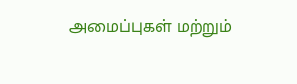அமைப்புகள் மற்றும்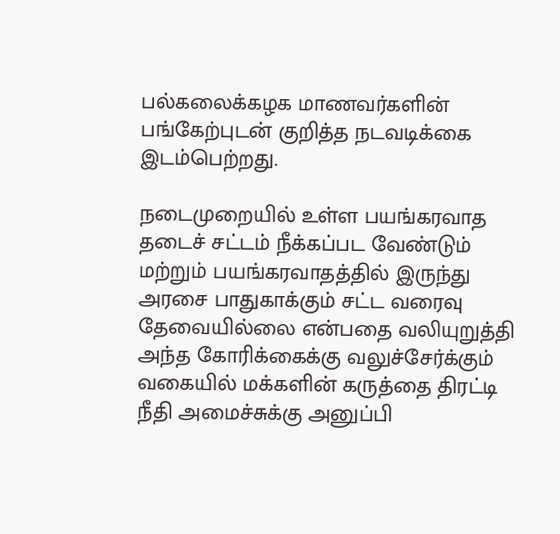பல்கலைக்கழக மாணவர்களின் பங்கேற்புடன் குறித்த நடவடிக்கை இடம்பெற்றது.

நடைமுறையில் உள்ள பயங்கரவாத தடைச் சட்டம் நீக்கப்பட வேண்டும் மற்றும் பயங்கரவாதத்தில் இருந்து அரசை பாதுகாக்கும் சட்ட வரைவு தேவையில்லை என்பதை வலியுறுத்தி அந்த கோரிக்கைக்கு வலுச்சேர்க்கும் வகையில் மக்களின் கருத்தை திரட்டி நீதி அமைச்சுக்கு அனுப்பி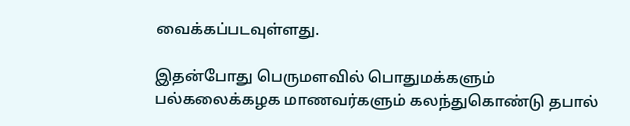வைக்கப்படவுள்ளது.

இதன்போது பெருமளவில் பொதுமக்களும் பல்கலைக்கழக மாணவர்களும் கலந்துகொண்டு தபால்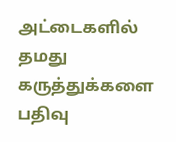அட்டைகளில் தமது கருத்துக்களை பதிவு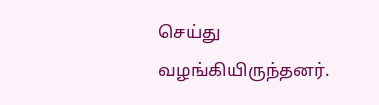செய்து வழங்கியிருந்தனர்.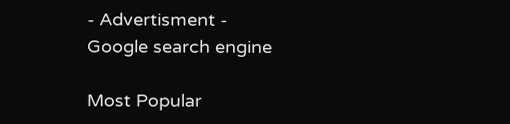- Advertisment -
Google search engine

Most Popular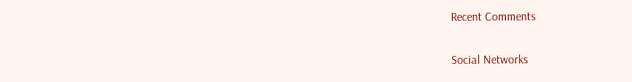Recent Comments

Social Networks